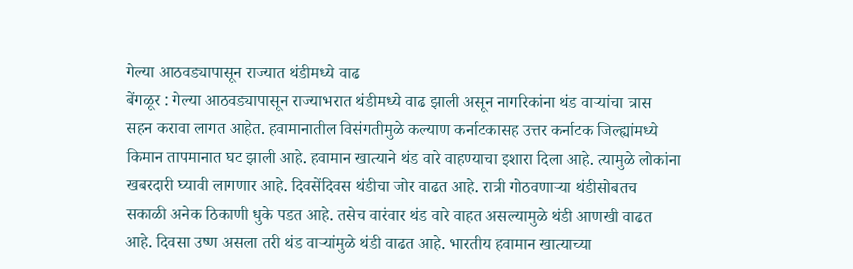गेल्या आठवड्यापासून राज्यात थंडीमध्ये वाढ
बेंगळूर : गेल्या आठवड्यापासून राज्याभरात थंडीमध्ये वाढ झाली असून नागरिकांना थंड वाऱ्यांचा त्रास सहन करावा लागत आहेत. हवामानातील विसंगतीमुळे कल्याण कर्नाटकासह उत्तर कर्नाटक जिल्ह्यांमध्ये किमान तापमानात घट झाली आहे. हवामान खात्याने थंड वारे वाहण्याचा इशारा दिला आहे. त्यामुळे लोकांना खबरदारी घ्यावी लागणार आहे. दिवसेंदिवस थंडीचा जोर वाढत आहे. रात्री गोठवणाऱ्या थंडीसोबतच सकाळी अनेक ठिकाणी धुके पडत आहे. तसेच वारंवार थंड वारे वाहत असल्यामुळे थंडी आणखी वाढत आहे. दिवसा उष्ण असला तरी थंड वाऱ्यांमुळे थंडी वाढत आहे. भारतीय हवामान खात्याच्या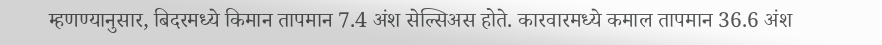म्हणण्यानुसार, बिदरमध्ये किमान तापमान 7.4 अंश सेल्सिअस होते. कारवारमध्ये कमाल तापमान 36.6 अंश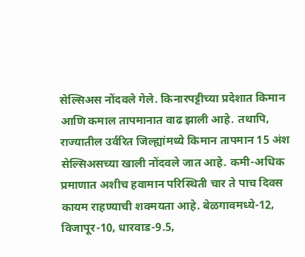सेल्सिअस नोंदवले गेले. किनारपट्टीच्या प्रदेशात किमान आणि कमाल तापमानात वाढ झाली आहे. तथापि, राज्यातील उर्वरित जिल्ह्यांमध्ये किमान तापमान 15 अंश सेल्सिअसच्या खाली नोंदवले जात आहे. कमी-अधिक प्रमाणात अशीच हवामान परिस्थिती चार ते पाच दिवस कायम राहण्याची शक्मयता आहे. बेळगावमध्ये-12, विजापूर-10, धारवाड-9.5,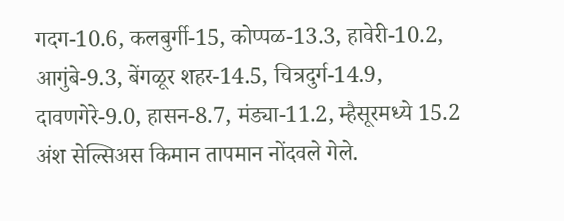गदग-10.6, कलबुर्गी-15, कोप्पळ-13.3, हावेरी-10.2, आगुंबे-9.3, बेंगळूर शहर-14.5, चित्रदुर्ग-14.9, दावणगेरे-9.0, हासन-8.7, मंड्या-11.2, म्हैसूरमध्ये 15.2 अंश सेल्सिअस किमान तापमान नोंदवले गेले.